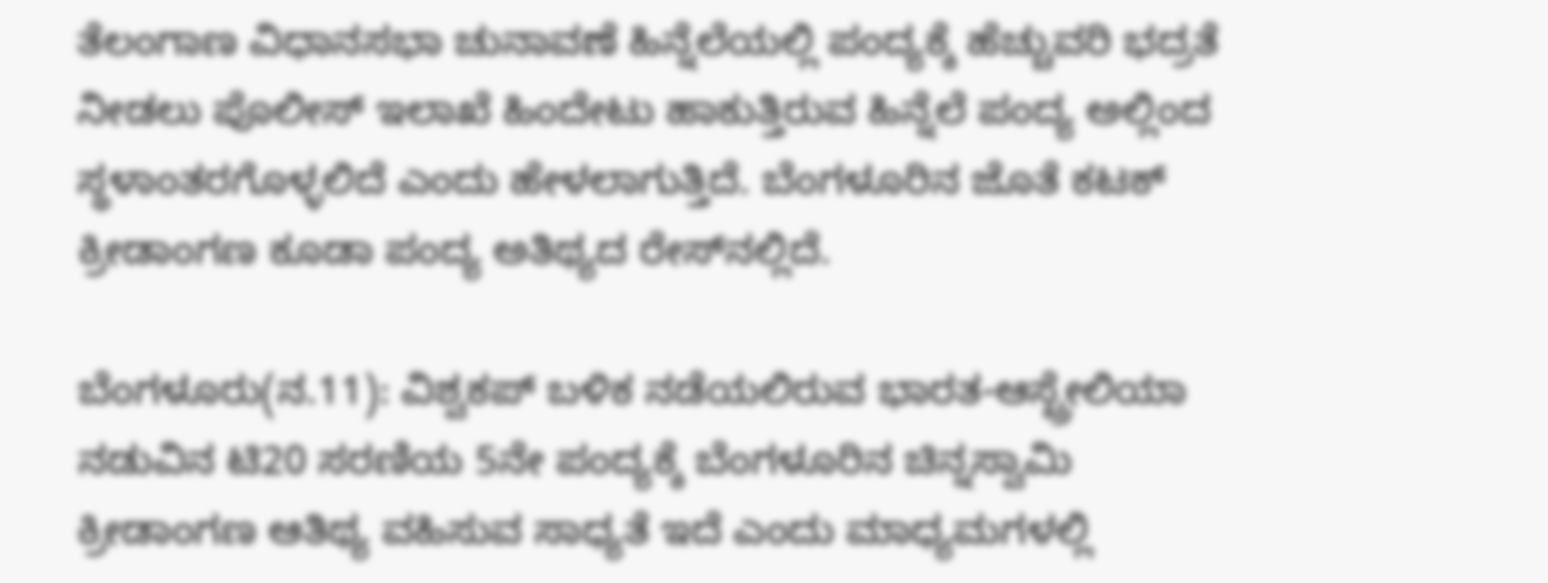ತೆಲಂಗಾಣ ವಿಧಾನಸಭಾ ಚುನಾವಣೆ ಹಿನ್ನೆಲೆಯಲ್ಲಿ ಪಂದ್ಯಕ್ಕೆ ಹೆಚ್ಚುವರಿ ಭದ್ರತೆ ನೀಡಲು ಪೊಲೀಸ್‌ ಇಲಾಖೆ ಹಿಂದೇಟು ಹಾಕುತ್ತಿರುವ ಹಿನ್ನೆಲೆ ಪಂದ್ಯ ಅಲ್ಲಿಂದ ಸ್ಥಳಾಂತರಗೊಳ್ಳಲಿದೆ ಎಂದು ಹೇಳಲಾಗುತ್ತಿದೆ. ಬೆಂಗಳೂರಿನ ಜೊತೆ ಕಟಕ್‌ ಕ್ರೀಡಾಂಗಣ ಕೂಡಾ ಪಂದ್ಯ ಅತಿಥ್ಯದ ರೇಸ್‌ನಲ್ಲಿದೆ.

ಬೆಂಗಳೂರು(ನ.11): ವಿಶ್ವಕಪ್‌ ಬಳಿಕ ನಡೆಯಲಿರುವ ಭಾರತ-ಆಸ್ಟ್ರೇಲಿಯಾ ನಡುವಿನ ಟಿ20 ಸರಣಿಯ 5ನೇ ಪಂದ್ಯಕ್ಕೆ ಬೆಂಗಳೂರಿನ ಚಿನ್ನಸ್ವಾಮಿ ಕ್ರೀಡಾಂಗಣ ಆತಿಥ್ಯ ವಹಿಸುವ ಸಾಧ್ಯತೆ ಇದೆ ಎಂದು ಮಾಧ್ಯಮಗಳಲ್ಲಿ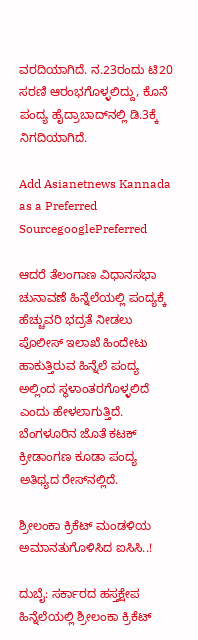ವರದಿಯಾಗಿದೆ. ನ.23ರಂದು ಟಿ20 ಸರಣಿ ಆರಂಭಗೊಳ್ಳಲಿದ್ದು, ಕೊನೆ ಪಂದ್ಯ ಹೈದ್ರಾಬಾದ್‌ನಲ್ಲಿ ಡಿ.3ಕ್ಕೆ ನಿಗದಿಯಾಗಿದೆ.

Add Asianetnews Kannada as a Preferred SourcegooglePreferred

ಆದರೆ ತೆಲಂಗಾಣ ವಿಧಾನಸಭಾ ಚುನಾವಣೆ ಹಿನ್ನೆಲೆಯಲ್ಲಿ ಪಂದ್ಯಕ್ಕೆ ಹೆಚ್ಚುವರಿ ಭದ್ರತೆ ನೀಡಲು ಪೊಲೀಸ್‌ ಇಲಾಖೆ ಹಿಂದೇಟು ಹಾಕುತ್ತಿರುವ ಹಿನ್ನೆಲೆ ಪಂದ್ಯ ಅಲ್ಲಿಂದ ಸ್ಥಳಾಂತರಗೊಳ್ಳಲಿದೆ ಎಂದು ಹೇಳಲಾಗುತ್ತಿದೆ. ಬೆಂಗಳೂರಿನ ಜೊತೆ ಕಟಕ್‌ ಕ್ರೀಡಾಂಗಣ ಕೂಡಾ ಪಂದ್ಯ ಅತಿಥ್ಯದ ರೇಸ್‌ನಲ್ಲಿದೆ.

ಶ್ರೀಲಂಕಾ ಕ್ರಿಕೆಟ್ ಮಂಡಳಿಯ ಅಮಾನತುಗೊಳಿಸಿದ ಐಸಿಸಿ..!

ದುಬೈ: ಸರ್ಕಾರದ ಹಸ್ತಕ್ಷೇಪ ಹಿನ್ನೆಲೆಯಲ್ಲಿ ಶ್ರೀಲಂಕಾ ಕ್ರಿಕೆಟ್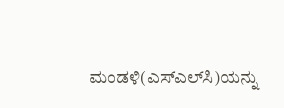ಮಂಡಳಿ(ಎಸ್‌ಎಲ್‌ಸಿ)ಯನ್ನು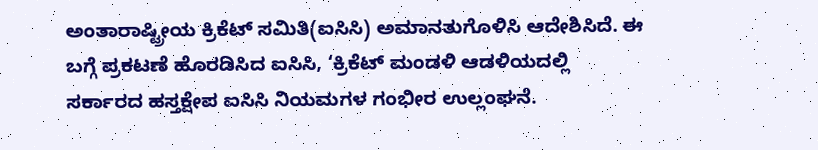ಅಂತಾರಾಷ್ಟ್ರೀಯ ಕ್ರಿಕೆಟ್ ಸಮಿತಿ(ಐಸಿಸಿ) ಅಮಾನತುಗೊಳಿಸಿ ಆದೇಶಿಸಿದೆ. ಈ ಬಗ್ಗೆ ಪ್ರಕಟಣೆ ಹೊರಡಿಸಿದ ಐಸಿಸಿ, ‘ಕ್ರಿಕೆಟ್ ಮಂಡಳಿ ಆಡಳಿಯದಲ್ಲಿ ಸರ್ಕಾರದ ಹಸ್ತಕ್ಷೇಪ ಐಸಿಸಿ ನಿಯಮಗಳ ಗಂಭೀರ ಉಲ್ಲಂಘನೆ.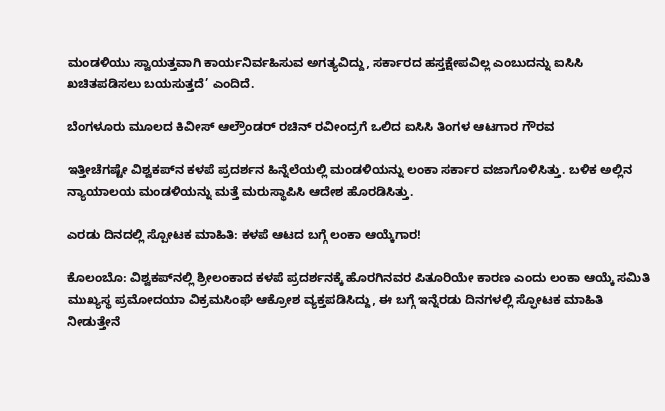ಮಂಡಳಿಯು ಸ್ವಾಯತ್ತವಾಗಿ ಕಾರ್ಯನಿರ್ವಹಿಸುವ ಅಗತ್ಯವಿದ್ದು, ಸರ್ಕಾರದ ಹಸ್ತಕ್ಷೇಪವಿಲ್ಲ ಎಂಬುದನ್ನು ಐಸಿಸಿ ಖಚಿತಪಡಿಸಲು ಬಯಸುತ್ತದೆ’ ಎಂದಿದೆ.

ಬೆಂಗಳೂರು ಮೂಲದ ಕಿವೀಸ್ ಆಲ್ರೌಂಡರ್ ರಚಿನ್‌ ರವೀಂದ್ರಗೆ ಒಲಿದ ಐಸಿಸಿ ತಿಂಗಳ ಆಟಗಾರ ಗೌರವ

ಇತ್ತೀಚೆಗಷ್ಟೇ ವಿಶ್ವಕಪ್‌ನ ಕಳಪೆ ಪ್ರದರ್ಶನ ಹಿನ್ನೆಲೆಯಲ್ಲಿ ಮಂಡಳಿಯನ್ನು ಲಂಕಾ ಸರ್ಕಾರ ವಜಾಗೊಳಿಸಿತ್ತು. ಬಳಿಕ ಅಲ್ಲಿನ ನ್ಯಾಯಾಲಯ ಮಂಡಳಿಯನ್ನು ಮತ್ತೆ ಮರುಸ್ಥಾಪಿಸಿ ಆದೇಶ ಹೊರಡಿಸಿತ್ತು.

ಎರಡು ದಿನದಲ್ಲಿ ಸ್ಪೋಟಕ ಮಾಹಿತಿ: ಕಳಪೆ ಆಟದ ಬಗ್ಗೆ ಲಂಕಾ ಆಯ್ಕೆಗಾರ!

ಕೊಲಂಬೊ: ವಿಶ್ವಕಪ್‌ನಲ್ಲಿ ಶ್ರೀಲಂಕಾದ ಕಳಪೆ ಪ್ರದರ್ಶನಕ್ಕೆ ಹೊರಗಿನವರ ಪಿತೂರಿಯೇ ಕಾರಣ ಎಂದು ಲಂಕಾ ಆಯ್ಕೆ ಸಮಿತಿ ಮುಖ್ಯಸ್ಥ ಪ್ರಮೋದಯಾ ವಿಕ್ರಮಸಿಂಘೆ ಆಕ್ರೋಶ ವ್ಯಕ್ತಪಡಿಸಿದ್ದು, ಈ ಬಗ್ಗೆ ಇನ್ನೆರಡು ದಿನಗಳಲ್ಲಿ ಸ್ಫೋಟಕ ಮಾಹಿತಿ ನೀಡುತ್ತೇನೆ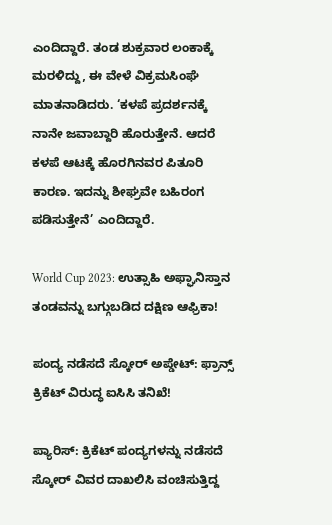ಎಂದಿದ್ದಾರೆ. ತಂಡ ಶುಕ್ರವಾರ ಲಂಕಾಕ್ಕೆ ಮರಳಿದ್ದು, ಈ ವೇಳೆ ವಿಕ್ರಮಸಿಂಘೆ ಮಾತನಾಡಿದರು. ‘ಕಳಪೆ ಪ್ರದರ್ಶನಕ್ಕೆ ನಾನೇ ಜವಾಬ್ದಾರಿ ಹೊರುತ್ತೇನೆ. ಆದರೆ ಕಳಪೆ ಆಟಕ್ಕೆ ಹೊರಗಿನವರ ಪಿತೂರಿ ಕಾರಣ. ಇದನ್ನು ಶೀಘ್ರವೇ ಬಹಿರಂಗ ಪಡಿಸುತ್ತೇನೆ’ ಎಂದಿದ್ದಾರೆ.

World Cup 2023: ಉತ್ಸಾಹಿ ಅಫ್ಘಾನಿಸ್ತಾನ ತಂಡವನ್ನು ಬಗ್ಗುಬಡಿದ ದಕ್ಷಿಣ ಆಫ್ರಿಕಾ!

ಪಂದ್ಯ ನಡೆಸದೆ ಸ್ಕೋರ್‌ ಅಪ್ಡೇಟ್‌: ಫ್ರಾನ್ಸ್‌ ಕ್ರಿಕೆಟ್‌ ವಿರುದ್ಧ ಐಸಿಸಿ ತನಿಖೆ!

ಪ್ಯಾರಿಸ್‌: ಕ್ರಿಕೆಟ್‌ ಪಂದ್ಯಗಳನ್ನು ನಡೆಸದೆ ಸ್ಕೋರ್‌ ವಿವರ ದಾಖಲಿಸಿ ವಂಚಿಸುತ್ತಿದ್ದ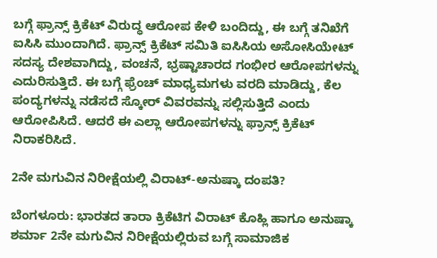ಬಗ್ಗೆ ಫ್ರಾನ್ಸ್‌ ಕ್ರಿಕೆಟ್‌ ವಿರುದ್ಧ ಆರೋಪ ಕೇಳಿ ಬಂದಿದ್ದು, ಈ ಬಗ್ಗೆ ತನಿಖೆಗೆ ಐಸಿಸಿ ಮುಂದಾಗಿದೆ. ಫ್ರಾನ್ಸ್‌ ಕ್ರಿಕೆಟ್‌ ಸಮಿತಿ ಐಸಿಸಿಯ ಅಸೋಸಿಯೇಟ್‌ ಸದಸ್ಯ ದೇಶವಾಗಿದ್ದು, ವಂಚನೆ, ಭ್ರಷ್ಟಾಚಾರದ ಗಂಭೀರ ಆರೋಪಗಳನ್ನು ಎದುರಿಸುತ್ತಿದೆ. ಈ ಬಗ್ಗೆ ಫ್ರೆಂಚ್‌ ಮಾಧ್ಯಮಗಳು ವರದಿ ಮಾಡಿದ್ದು, ಕೆಲ ಪಂದ್ಯಗಳನ್ನು ನಡೆಸದೆ ಸ್ಕೋರ್‌ ವಿವರವನ್ನು ಸಲ್ಲಿಸುತ್ತಿದೆ ಎಂದು ಆರೋಪಿಸಿದೆ. ಆದರೆ ಈ ಎಲ್ಲಾ ಆರೋಪಗಳನ್ನು ಫ್ರಾನ್ಸ್‌ ಕ್ರಿಕೆಟ್‌ ನಿರಾಕರಿಸಿದೆ.

2ನೇ ಮಗುವಿನ ನಿರೀಕ್ಷೆಯಲ್ಲಿ ವಿರಾಟ್‌-ಅನುಷ್ಕಾ ದಂಪತಿ?

ಬೆಂಗಳೂರು: ಭಾರತದ ತಾರಾ ಕ್ರಿಕೆಟಿಗ ವಿರಾಟ್‌ ಕೊಹ್ಲಿ ಹಾಗೂ ಅನುಷ್ಕಾ ಶರ್ಮಾ 2ನೇ ಮಗುವಿನ ನಿರೀಕ್ಷೆಯಲ್ಲಿರುವ ಬಗ್ಗೆ ಸಾಮಾಜಿಕ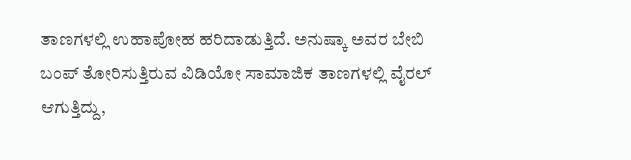ತಾಣಗಳಲ್ಲಿ ಉಹಾಪೋಹ ಹರಿದಾಡುತ್ತಿದೆ. ಅನುಷ್ಕಾ ಅವರ ಬೇಬಿ ಬಂಪ್ ತೋರಿಸುತ್ತಿರುವ ವಿಡಿಯೋ ಸಾಮಾಜಿಕ ತಾಣಗಳಲ್ಲಿ ವೈರಲ್‌ ಆಗುತ್ತಿದ್ದು,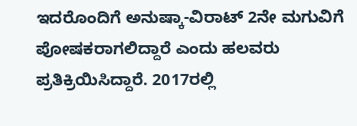ಇದರೊಂದಿಗೆ ಅನುಷ್ಕಾ-ವಿರಾಟ್ 2ನೇ ಮಗುವಿಗೆ ಪೋಷಕರಾಗಲಿದ್ದಾರೆ ಎಂದು ಹಲವರು ಪ್ರತಿಕ್ರಿಯಿಸಿದ್ದಾರೆ. 2017ರಲ್ಲಿ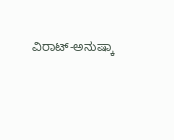ವಿರಾಟ್‌-ಅನುಷ್ಕಾ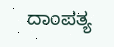ದಾಂಪತ್ಯ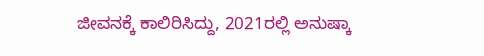ಜೀವನಕ್ಕೆ ಕಾಲಿರಿಸಿದ್ದು, 2021ರಲ್ಲಿ ಅನುಷ್ಕಾ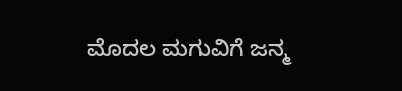ಮೊದಲ ಮಗುವಿಗೆ ಜನ್ಮ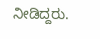ನೀಡಿದ್ದರು.